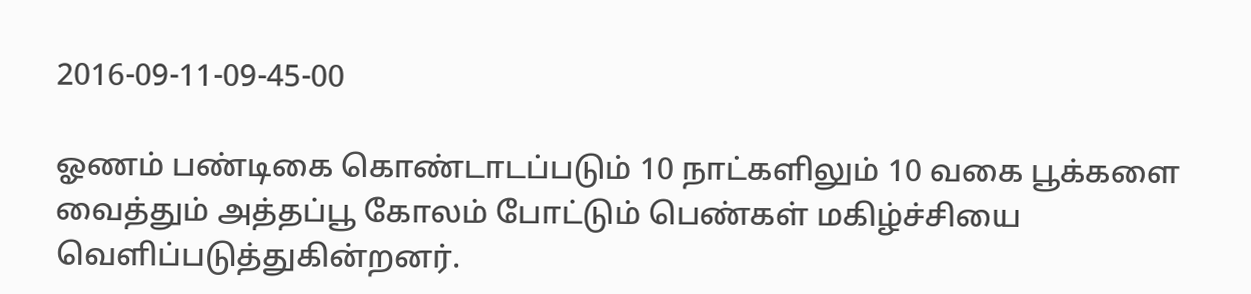2016-09-11-09-45-00

ஓணம் பண்டிகை கொண்டாடப்படும் 10 நாட்களிலும் 10 வகை பூக்களை வைத்தும் அத்தப்பூ கோலம் போட்டும் பெண்கள் மகிழ்ச்சியை வெளிப்படுத்துகின்றனர்.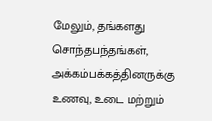மேலும், தங்களது சொந்தபந்தங்கள், அக்கம்பக்கத்தினருக்கு உணவு, உடை மற்றும்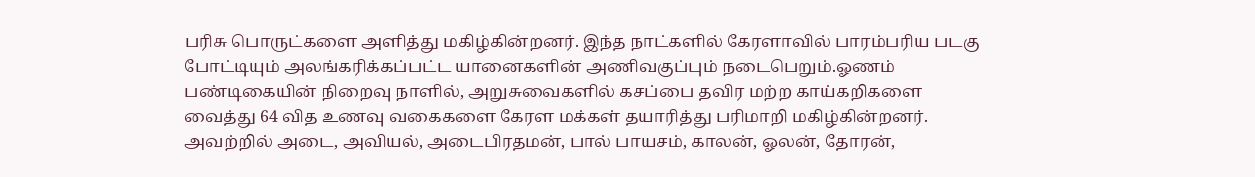பரிசு பொருட்களை அளித்து மகிழ்கின்றனர். இந்த நாட்களில் கேரளாவில் பாரம்பரிய படகு போட்டியும் அலங்கரிக்கப்பட்ட யானைகளின் அணிவகுப்பும் நடைபெறும்.ஓணம் பண்டிகையின் நிறைவு நாளில், அறுசுவைகளில் கசப்பை தவிர மற்ற காய்கறிகளை வைத்து 64 வித உணவு வகைகளை கேரள மக்கள் தயாரித்து பரிமாறி மகிழ்கின்றனர். அவற்றில் அடை, அவியல், அடைபிரதமன், பால் பாயசம், காலன், ஓலன், தோரன்,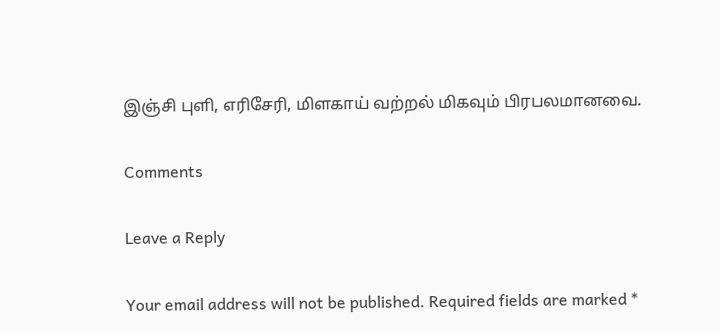இஞ்சி புளி, எரிசேரி, மிளகாய் வற்றல் மிகவும் பிரபலமானவை.

Comments

Leave a Reply

Your email address will not be published. Required fields are marked *